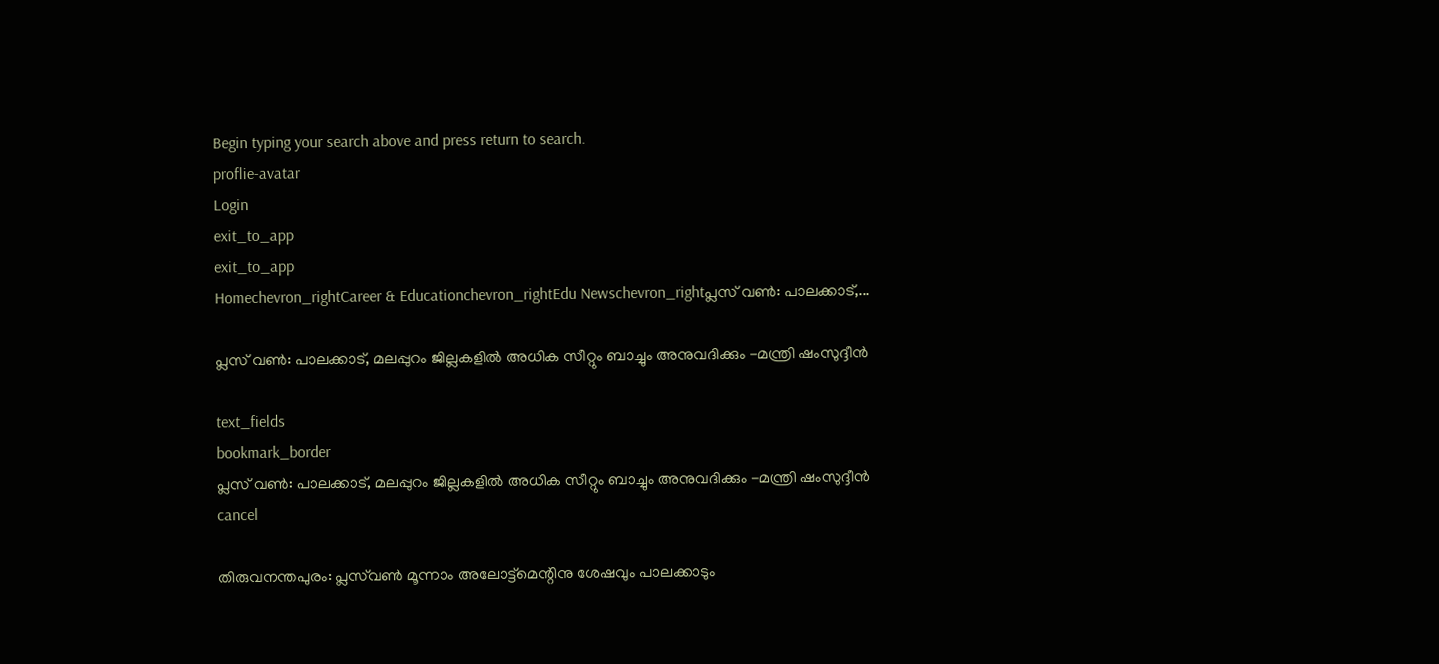Begin typing your search above and press return to search.
proflie-avatar
Login
exit_to_app
exit_to_app
Homechevron_rightCareer & Educationchevron_rightEdu Newschevron_rightപ്ലസ് വൺ: പാലക്കാട്,...

പ്ലസ് വൺ: പാലക്കാട്, മലപ്പുറം ജില്ലകളിൽ അധിക സീറ്റും ബാച്ചും അനുവദിക്കും -മന്ത്രി ഷംസുദ്ദീൻ

text_fields
bookmark_border
പ്ലസ് വൺ: പാലക്കാട്, മലപ്പുറം ജില്ലകളിൽ അധിക സീറ്റും ബാച്ചും അനുവദിക്കും -മന്ത്രി ഷംസുദ്ദീൻ
cancel

തിരുവനന്തപുരം: പ്ലസ്‍വൺ മൂന്നാം അലോട്ട്മെന്റിനു ശേഷവും പാലക്കാടും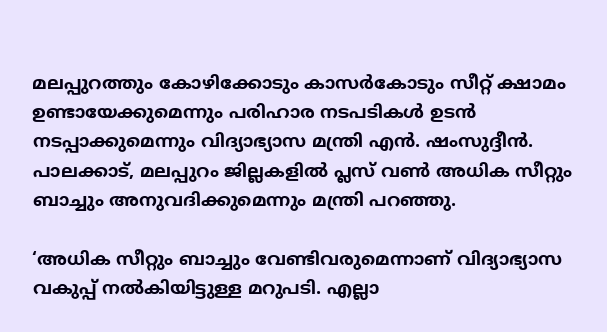മലപ്പുറത്തും കോഴിക്കോടും കാസർകോടും സീറ്റ് ക്ഷാമം ഉണ്ടായേക്കുമെന്നും പരിഹാര നടപടികൾ ഉടൻ നടപ്പാക്കുമെന്നും വിദ്യാഭ്യാസ മന്ത്രി എൻ. ഷംസുദ്ദീൻ. പാലക്കാട്, മലപ്പുറം ജില്ലകളിൽ പ്ലസ് വൺ അധിക സീറ്റും ബാച്ചും അനുവദിക്കുമെന്നും മന്ത്രി പറഞ്ഞു.

‘അധിക സീറ്റും ബാച്ചും വേണ്ടിവരുമെന്നാണ് വിദ്യാഭ്യാസ വകുപ്പ് നൽകിയിട്ടുള്ള മറുപടി. എല്ലാ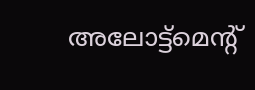അലോട്ട്മെന്റ്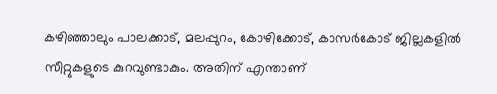കഴിഞ്ഞാലും പാലക്കാട്, മലപ്പുറം, കോഴിക്കോട്, കാസർകോട് ജില്ലകളിൽ സീറ്റുകളുടെ കുറവുണ്ടാകും. അതിന് എന്താണ്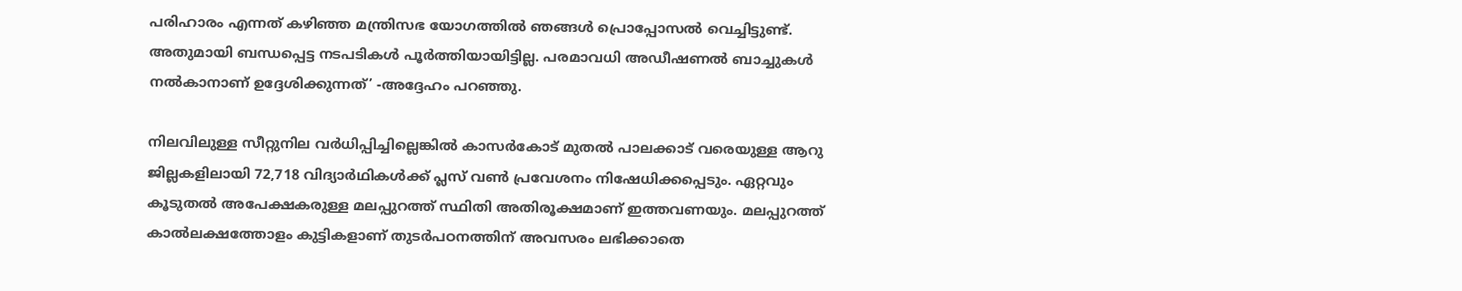പരിഹാരം എന്നത് കഴിഞ്ഞ മന്ത്രിസഭ യോഗത്തിൽ ഞങ്ങൾ പ്രൊപ്പോസൽ വെച്ചിട്ടുണ്ട്. അതുമായി ബന്ധപ്പെട്ട നടപടികൾ പൂർത്തിയായിട്ടില്ല. പരമാവധി അഡീഷണൽ ബാച്ചുകൾ നൽകാനാണ് ഉദ്ദേശിക്കുന്നത്’ -അദ്ദേഹം പറഞ്ഞു.

നിലവിലുള്ള സീറ്റുനില വർധിപ്പിച്ചില്ലെങ്കിൽ കാസർകോട് മുതൽ പാലക്കാട് വരെയുള്ള ആറു ജില്ലകളിലായി 72,718 വിദ്യാർഥികൾക്ക് പ്ലസ് വൺ പ്രവേശനം നിഷേധിക്കപ്പെടും. ഏറ്റവും കൂടുതൽ അപേക്ഷകരുള്ള മലപ്പുറത്ത് സ്ഥിതി അതിരൂക്ഷമാണ് ഇത്തവണയും. മലപ്പുറത്ത് കാൽലക്ഷത്തോളം കുട്ടികളാണ് തുടർപഠനത്തിന് അവസരം ലഭിക്കാതെ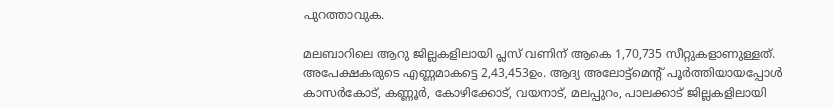പുറത്താവുക.

മലബാറിലെ ആറു ജില്ലകളിലായി പ്ലസ് വണിന് ആകെ 1,70,735 സീറ്റുകളാണുള്ളത്. അപേക്ഷകരുടെ എണ്ണമാകട്ടെ 2,43,453ഉം. ആദ്യ അലോട്ട്മെന്റ് പൂർത്തിയായപ്പോൾ കാസർകോട്, കണ്ണൂർ, കോഴിക്കോട്, വയനാട്, മലപ്പുറം, പാലക്കാട് ജില്ലകളിലായി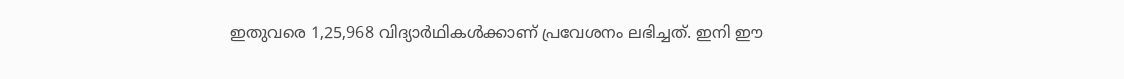ഇതുവരെ 1,25,968 വിദ്യാർഥികൾക്കാണ് പ്രവേശനം ലഭിച്ചത്. ഇനി ഈ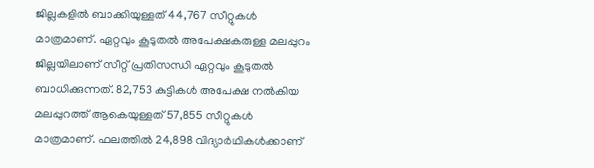ജില്ലകളിൽ ബാക്കിയുള്ളത് 44,767 സീറ്റുകൾ മാത്രമാണ്. ഏറ്റവും കൂടുതൽ അപേക്ഷകരുള്ള മലപ്പുറം ജില്ലയിലാണ് സീറ്റ് പ്രതിസന്ധി ഏറ്റവും കൂടുതൽ ബാധിക്കുന്നത്. 82,753 കുട്ടികൾ അപേക്ഷ നൽകിയ മലപ്പുറത്ത് ആകെയുള്ളത് 57,855 സീറ്റുകൾ മാത്രമാണ്. ഫലത്തിൽ 24,898 വിദ്യാർഥികൾക്കാണ്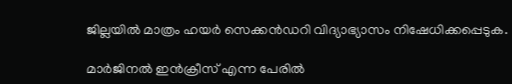ജില്ലയിൽ മാത്രം ഹയർ സെക്കൻഡറി വിദ്യാഭ്യാസം നിഷേധിക്കപ്പെടുക.

മാർജിനൽ ഇൻക്രീസ് എന്ന പേരിൽ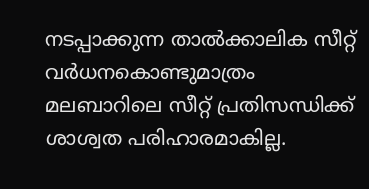നടപ്പാക്കുന്ന താൽക്കാലിക സീറ്റ് വർധനകൊണ്ടുമാത്രം മലബാറിലെ സീറ്റ് പ്രതിസന്ധിക്ക് ശാശ്വത പരിഹാരമാകില്ല.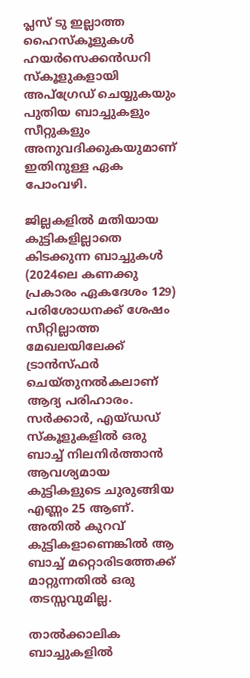പ്ലസ് ടു ഇല്ലാത്ത ഹൈസ്കൂളുകൾ ഹയർസെക്കൻഡറി സ്കൂളുകളായി അപ്ഗ്രേഡ് ചെയ്യുകയും പുതിയ ബാച്ചുകളും സീറ്റുകളും അനുവദിക്കുകയുമാണ് ഇതിനുള്ള ഏക പോംവഴി.

ജില്ലകളിൽ മതിയായ കുട്ടികളില്ലാതെ കിടക്കുന്ന ബാച്ചുകൾ (2024ലെ കണക്കു പ്രകാരം ഏകദേശം 129) പരിശോധനക്ക് ശേഷം സീറ്റില്ലാത്ത മേഖലയിലേക്ക് ട്രാൻസ്ഫർ ചെയ്തുനൽകലാണ് ആദ്യ പരിഹാരം. സർക്കാർ, എയ്ഡഡ് സ്കൂളുകളിൽ ഒരു ബാച്ച് നിലനിർത്താൻ ആവശ്യമായ കുട്ടികളുടെ ചുരുങ്ങിയ എണ്ണം 25 ആണ്. അതിൽ കുറവ് കുട്ടികളാണെങ്കിൽ ആ ബാച്ച് മറ്റൊരിടത്തേക്ക് മാറ്റുന്നതിൽ ഒരു തടസ്സവുമില്ല.

താൽക്കാലിക ബാച്ചുകളിൽ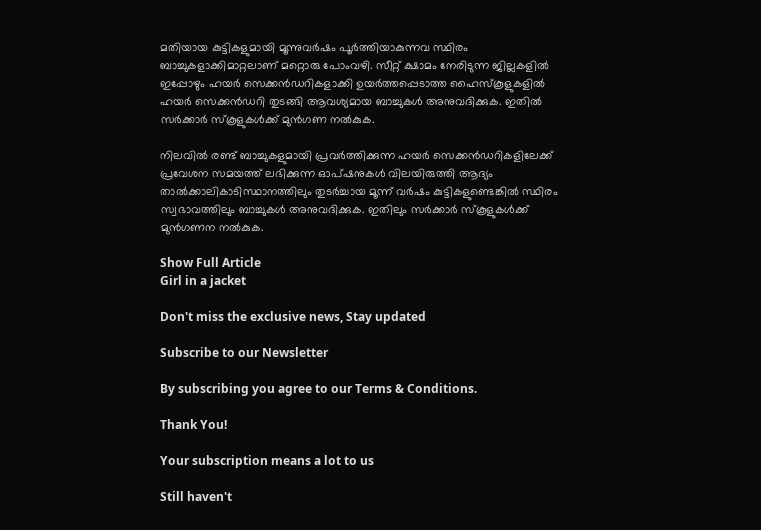മതിയായ കുട്ടികളുമായി മൂന്നുവർഷം പൂർത്തിയാകുന്നവ സ്ഥിരം ബാച്ചുകളാക്കിമാറ്റലാണ് മറ്റൊരു പോംവഴി. സീറ്റ് ക്ഷാമം നേരിടുന്ന ജില്ലകളിൽ ഇപ്പോഴും ഹയർ സെക്കൻഡറികളാക്കി ഉയർത്തപ്പെടാത്ത ഹൈസ്കൂളുകളിൽ ഹയർ സെക്കൻഡറി തുടങ്ങി ആവശ്യമായ ബാച്ചുകൾ അനുവദിക്കുക. ഇതിൽ സർക്കാർ സ്കൂളുകൾക്ക് മുൻഗണ നൽകുക.

നിലവിൽ രണ്ട് ബാച്ചുകളുമായി പ്രവർത്തിക്കുന്ന ഹയർ സെക്കൻഡറികളിലേക്ക് പ്രവേശന സമയത്ത് ലഭിക്കുന്ന ഓപ്ഷനുകൾ വിലയിരുത്തി ആദ്യം താൽക്കാലികാടിസ്ഥാനത്തിലും തുടർച്ചായ മൂന്ന് വർഷം കുട്ടികളുണ്ടെങ്കിൽ സ്ഥിരം സ്വഭാവത്തിലും ബാച്ചുകൾ അനുവദിക്കുക. ഇതിലും സർക്കാർ സ്കൂളുകൾക്ക് മുൻഗണന നൽകുക.

Show Full Article
Girl in a jacket

Don't miss the exclusive news, Stay updated

Subscribe to our Newsletter

By subscribing you agree to our Terms & Conditions.

Thank You!

Your subscription means a lot to us

Still haven't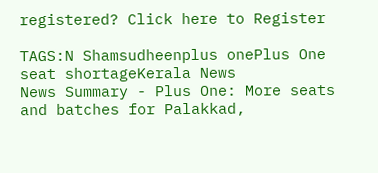registered? Click here to Register

TAGS:N Shamsudheenplus onePlus One seat shortageKerala News
News Summary - Plus One: More seats and batches for Palakkad,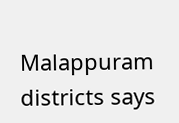Malappuram districts says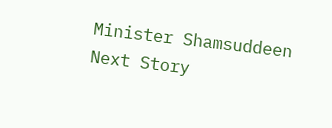Minister Shamsuddeen
Next Story